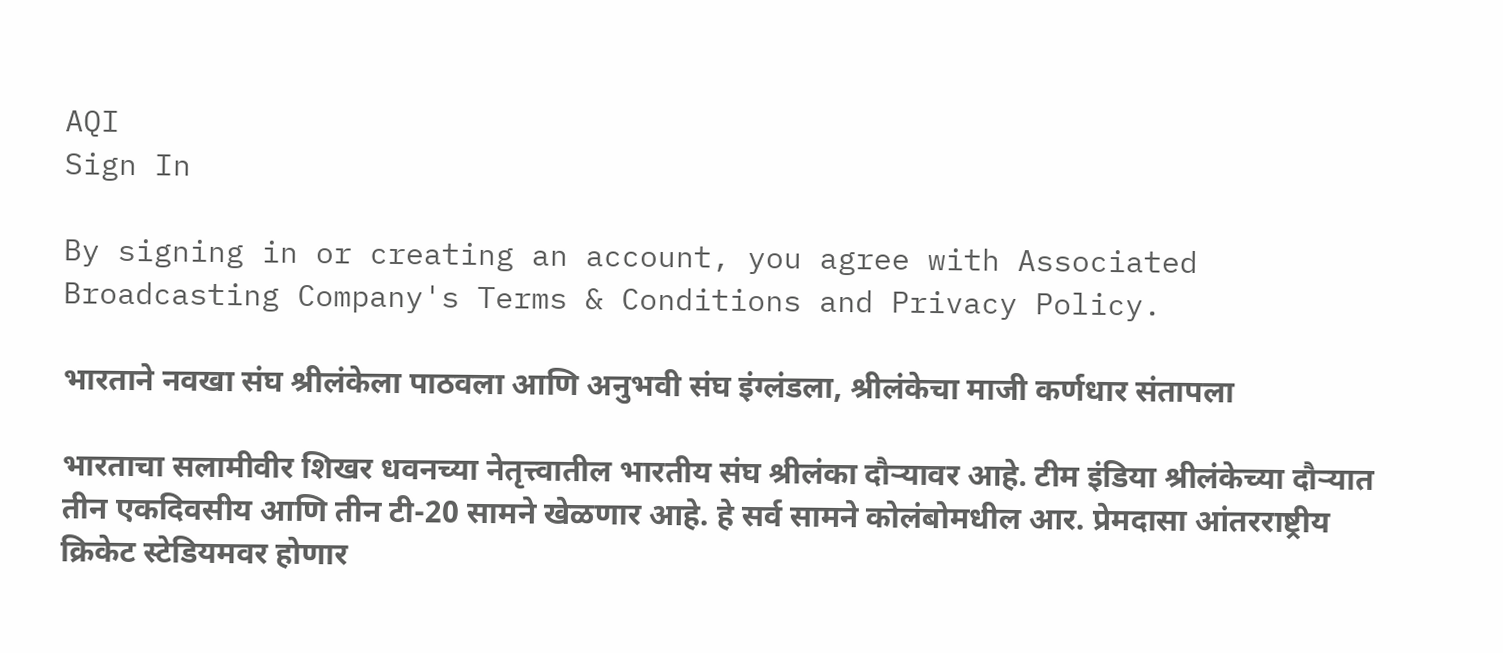AQI
Sign In

By signing in or creating an account, you agree with Associated Broadcasting Company's Terms & Conditions and Privacy Policy.

भारताने नवखा संघ श्रीलंकेला पाठवला आणि अनुभवी संघ इंग्लंडला, श्रीलंकेचा माजी कर्णधार संतापला

भारताचा सलामीवीर शिखर धवनच्या नेतृत्त्वातील भारतीय संघ श्रीलंका दौऱ्यावर आहे. टीम इंडिया श्रीलंकेच्या दौऱ्यात तीन एकदिवसीय आणि तीन टी-20 सामने खेळणार आहे. हे सर्व सामने कोलंबोमधील आर. प्रेमदासा आंतरराष्ट्रीय क्रिकेट स्टेडियमवर होणार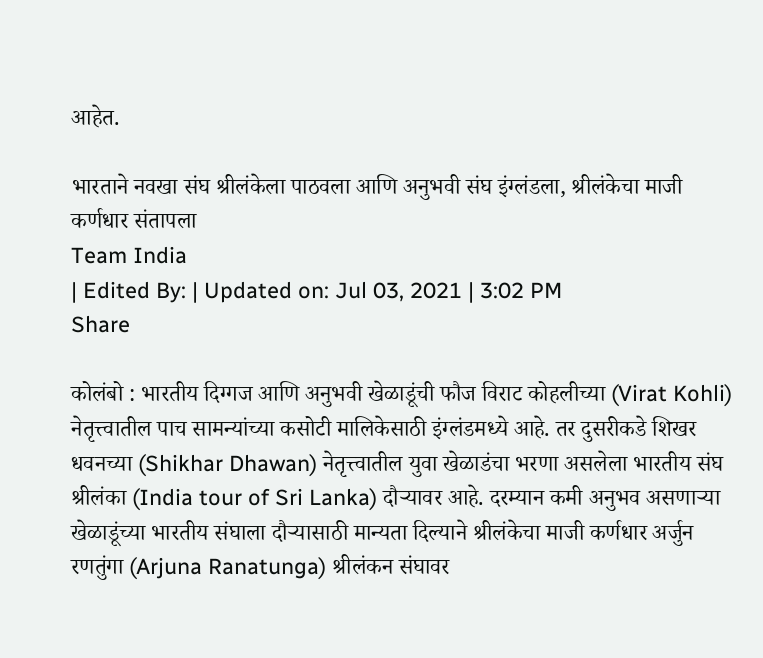आहेत.

भारताने नवखा संघ श्रीलंकेला पाठवला आणि अनुभवी संघ इंग्लंडला, श्रीलंकेचा माजी कर्णधार संतापला
Team India
| Edited By: | Updated on: Jul 03, 2021 | 3:02 PM
Share

कोलंबो : भारतीय दिग्गज आणि अनुभवी खेळाडूंची फौज विराट कोहलीच्या (Virat Kohli) नेतृत्त्वातील पाच सामन्यांच्या कसोटी मालिकेसाठी इंग्लंडमध्ये आहे. तर दुसरीकडे शिखर धवनच्या (Shikhar Dhawan) नेतृत्त्वातील युवा खेळाडंचा भरणा असलेला भारतीय संघ श्रीलंका (India tour of Sri Lanka) दौऱ्यावर आहे. दरम्यान कमी अनुभव असणाऱ्या खेळाडूंच्या भारतीय संघाला दौऱ्यासाठी मान्यता दिल्याने श्रीलंकेचा माजी कर्णधार अर्जुन रणतुंगा (Arjuna Ranatunga) श्रीलंकन संघावर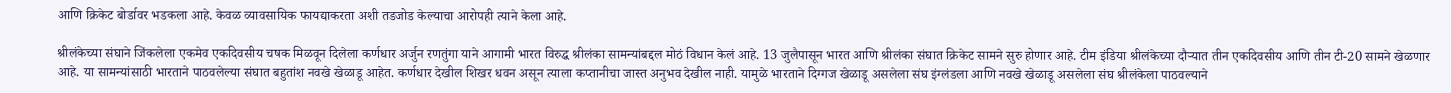आणि क्रिकेट बोर्डावर भडकला आहे. केवळ व्यावसायिक फायद्याकरता अशी तडजोड केल्याचा आरोपही त्याने केला आहे.

श्रीलंकेच्या संघाने जिंकलेला एकमेव एकदिवसीय चषक मिळवून दिलेला कर्णधार अर्जुन रणतुंगा याने आगामी भारत विरुद्ध श्रीलंका सामन्यांबद्दल मोठं विधान केलं आहे. 13 जुलैपासून भारत आणि श्रीलंका संघात क्रिकेट सामने सुरु होणार आहे. टीम इंडिया श्रीलंकेच्या दौऱ्यात तीन एकदिवसीय आणि तीन टी-20 सामने खेळणार आहे. या सामन्यांसाठी भारताने पाठवलेल्या संघात बहुतांश नवखे खेळाडू आहेत. कर्णधार देखील शिखर धवन असून त्याला कप्तानीचा जास्त अनुभव देखील नाही. यामुळे भारताने दिग्गज खेळाडू असलेला संघ इंग्लंडला आणि नवखे खेळाडू असलेला संघ श्रीलंकेला पाठवल्याने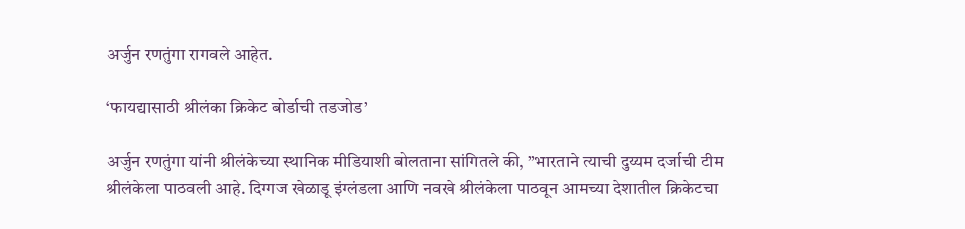अर्जुन रणतुंगा रागवले आहेत.

‘फायद्यासाठी श्रीलंका क्रिकेट बोर्डाची तडजोड’

अर्जुन रणतुंगा यांनी श्रीलंकेच्या स्थानिक मीडियाशी बोलताना सांगितले की, ”भारताने त्याची दुय्यम दर्जाची टीम श्रीलंकेला पाठवली आहे. दिग्गज खेळाडू इंग्लंडला आणि नवखे श्रीलंकेला पाठवून आमच्या देशातील क्रिकेटचा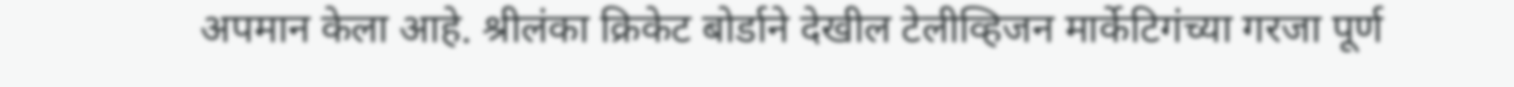अपमान केला आहे. श्रीलंका क्रिकेट बोर्डाने देखील टेलीव्हिजन मार्केटिगंच्या गरजा पूर्ण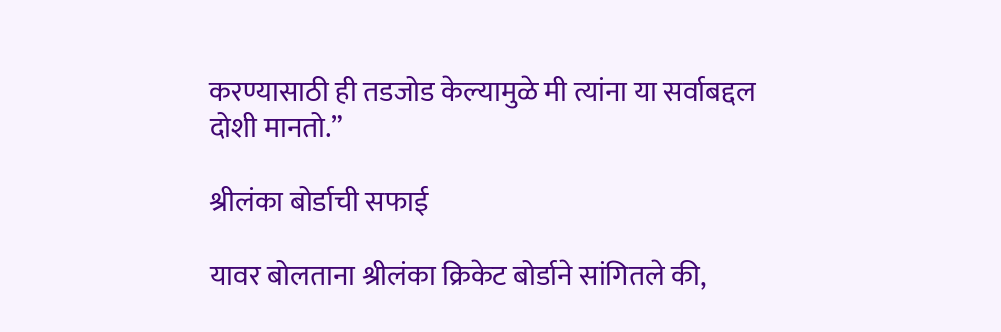करण्यासाठी ही तडजोड केल्यामुळे मी त्यांना या सर्वाबद्दल दोशी मानतो.”

श्रीलंका बोर्डाची सफाई

यावर बोलताना श्रीलंका क्रिकेट बोर्डाने सांगितले की,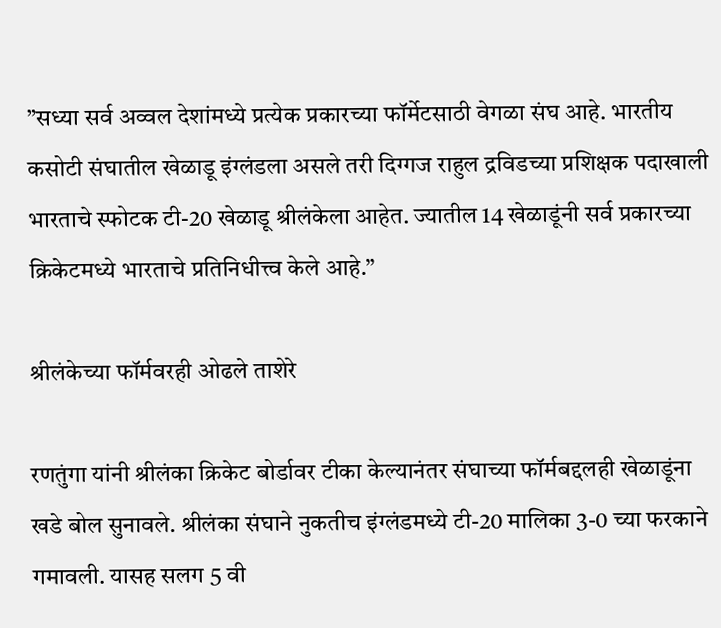”सध्या सर्व अव्वल देशांमध्ये प्रत्येक प्रकारच्या फॉर्मेटसाठी वेगळा संघ आहे. भारतीय कसोटी संघातील खेळाडू इंग्लंडला असले तरी दिग्गज राहुल द्रविडच्या प्रशिक्षक पदाखाली भारताचे स्फोटक टी-20 खेळाडू श्रीलंकेला आहेत. ज्यातील 14 खेळाडूंनी सर्व प्रकारच्या क्रिकेटमध्ये भारताचे प्रतिनिधीत्त्व केले आहे.”

श्रीलंकेच्या फॉर्मवरही ओढले ताशेरे

रणतुंगा यांनी श्रीलंका क्रिकेट बोर्डावर टीका केल्यानंतर संघाच्या फॉर्मबद्दलही खेळाडूंना खडे बोल सुनावले. श्रीलंका संघाने नुकतीच इंग्लंडमध्ये टी-20 मालिका 3-0 च्या फरकाने गमावली. यासह सलग 5 वी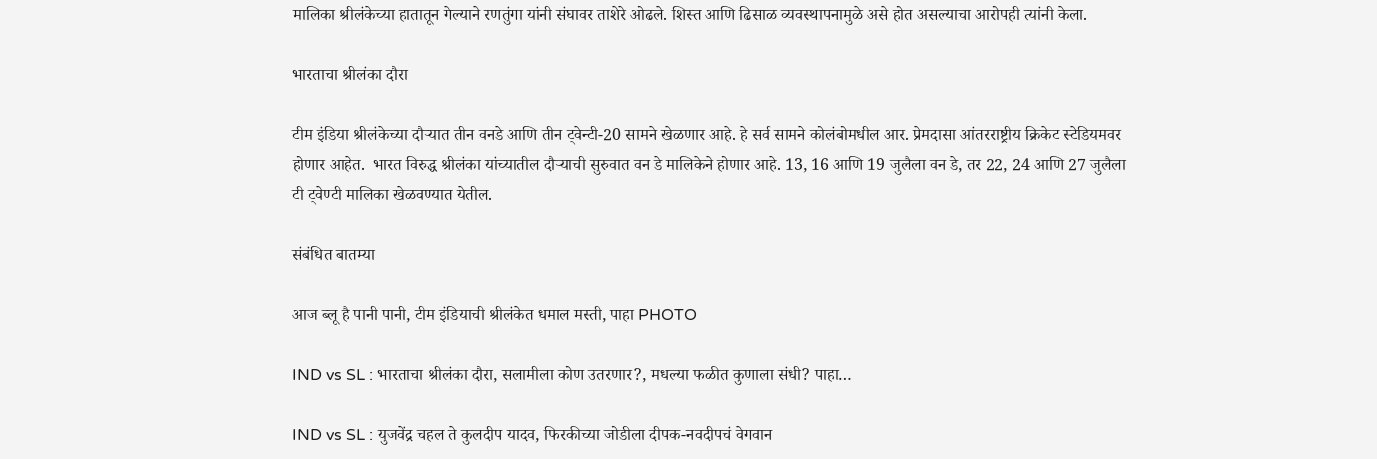मालिका श्रीलंकेच्या हातातून गेल्याने रणतुंगा यांनी संघावर ताशेरे ओढले. शिस्त आणि ढिसाळ व्यवस्थापनामुळे असे होत असल्याचा आरोपही त्यांनी केला.

भारताचा श्रीलंका दौरा

टीम इंडिया श्रीलंकेच्या दौऱ्यात तीन वनडे आणि तीन ट्वेन्टी-20 सामने खेळणार आहे. हे सर्व सामने कोलंबोमधील आर. प्रेमदासा आंतरराष्ट्रीय क्रिकेट स्टेडियमवर होणार आहेत.  भारत विरुद्ध श्रीलंका यांच्यातील दौऱ्याची सुरुवात वन डे मालिकेने होणार आहे. 13, 16 आणि 19 जुलैला वन डे, तर 22, 24 आणि 27 जुलैला टी ट्वेण्टी मालिका खेळवण्यात येतील.

संबंधित बातम्या

आज ब्लू है पानी पानी, टीम इंडियाची श्रीलंकेत धमाल मस्ती, पाहा PHOTO

IND vs SL : भारताचा श्रीलंका दौरा, सलामीला कोण उतरणार?, मधल्या फळीत कुणाला संधी? पाहा…

IND vs SL : युजवेंद्र चहल ते कुलदीप यादव, फिरकीच्या जोडीला दीपक-नवदीपचं वेगवान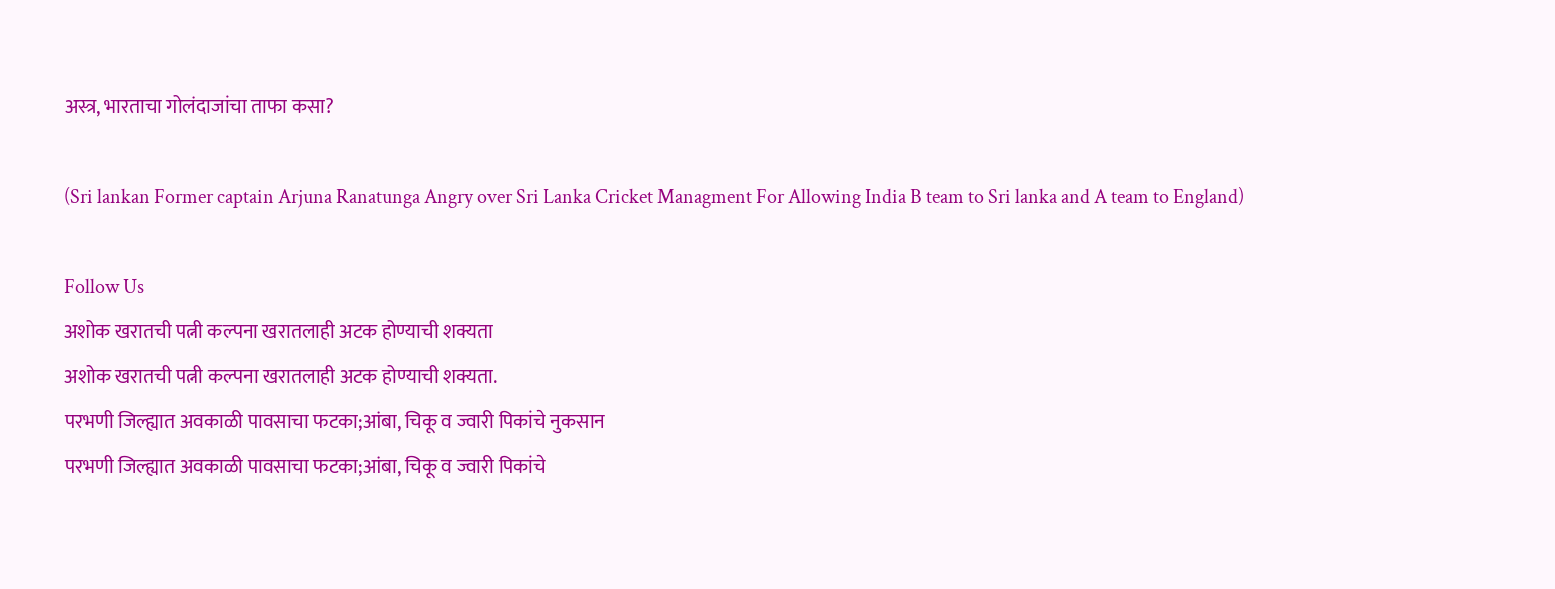अस्त्र, भारताचा गोलंदाजांचा ताफा कसा?

(Sri lankan Former captain Arjuna Ranatunga Angry over Sri Lanka Cricket Managment For Allowing India B team to Sri lanka and A team to England)

Follow Us
अशोक खरातची पत्नी कल्पना खरातलाही अटक होण्याची शक्यता
अशोक खरातची पत्नी कल्पना खरातलाही अटक होण्याची शक्यता.
परभणी जिल्ह्यात अवकाळी पावसाचा फटका;आंबा, चिकू व ज्वारी पिकांचे नुकसान
परभणी जिल्ह्यात अवकाळी पावसाचा फटका;आंबा, चिकू व ज्वारी पिकांचे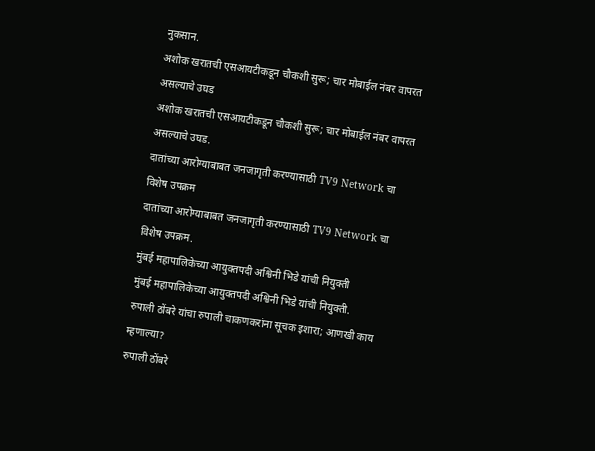नुकसान.
अशोक खरातची एसआयटीकडून चौकशी सुरू; चार मोबाईल नंबर वापरत असल्याचे उघड
अशोक खरातची एसआयटीकडून चौकशी सुरू; चार मोबाईल नंबर वापरत असल्याचे उघड.
दातांच्या आरोग्याबाबत जनजागृती करण्यासाठी TV9 Network चा विशेष उपक्रम
दातांच्या आरोग्याबाबत जनजागृती करण्यासाठी TV9 Network चा विशेष उपक्रम.
मुंबई महापालिकेच्या आयुक्तपदी अश्विनी भिडे यांची नियुक्ती
मुंबई महापालिकेच्या आयुक्तपदी अश्विनी भिडे यांची नियुक्ती.
रुपाली ठोंबरे यांचा रुपाली चाकणकरांना सूचक इशारा; आणखी काय म्हणाल्या?
रुपाली ठोंबरे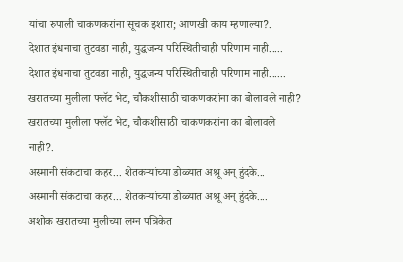यांचा रुपाली चाकणकरांना सूचक इशारा; आणखी काय म्हणाल्या?.
देशात इंधनाचा तुटवडा नाही, युद्धजन्य परिस्थितीचाही परिणाम नाही.....
देशात इंधनाचा तुटवडा नाही, युद्धजन्य परिस्थितीचाही परिणाम नाही......
खरातच्या मुलीला फ्लॅट भेट, चौकशीसाठी चाकणकरांना का बोलावले नाही?
खरातच्या मुलीला फ्लॅट भेट, चौकशीसाठी चाकणकरांना का बोलावले नाही?.
अस्मानी संकटाचा कहर... शेतकऱ्यांच्या डोळ्यात अश्रू अन् हुंदके...
अस्मानी संकटाचा कहर... शेतकऱ्यांच्या डोळ्यात अश्रू अन् हुंदके....
अशोक खरातच्या मुलीच्या लग्न पत्रिकेत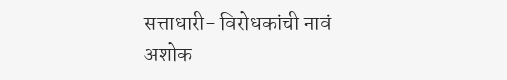सत्ताधारी- विरोधकांची नावं
अशोक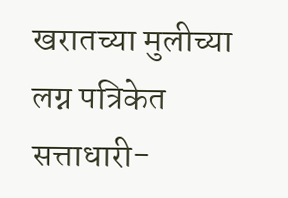खरातच्या मुलीच्या लग्न पत्रिकेत सत्ताधारी-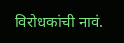विरोधकांची नावं.